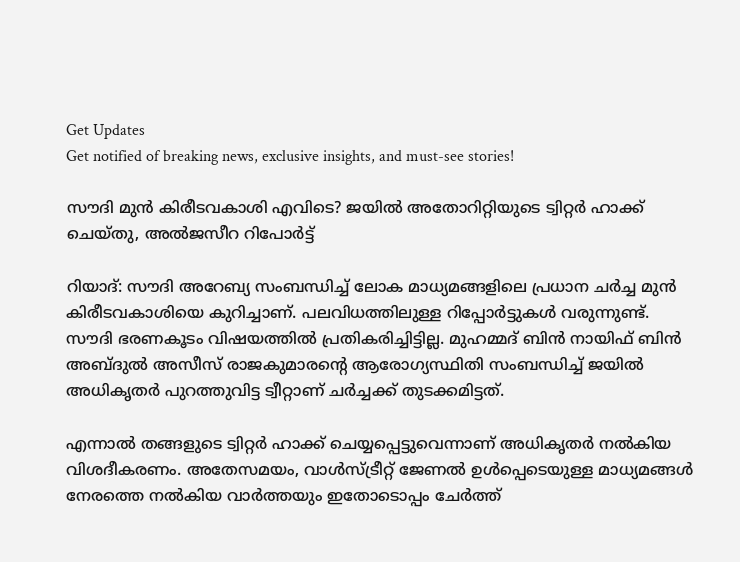Get Updates
Get notified of breaking news, exclusive insights, and must-see stories!

സൗദി മുന്‍ കിരീടവകാശി എവിടെ? ജയില്‍ അതോറിറ്റിയുടെ ട്വിറ്റര്‍ ഹാക്ക് ചെയ്തു, അല്‍ജസീറ റിപോര്‍ട്ട്

റിയാദ്: സൗദി അറേബ്യ സംബന്ധിച്ച് ലോക മാധ്യമങ്ങളിലെ പ്രധാന ചര്‍ച്ച മുന്‍ കിരീടവകാശിയെ കുറിച്ചാണ്. പലവിധത്തിലുള്ള റിപ്പോര്‍ട്ടുകള്‍ വരുന്നുണ്ട്. സൗദി ഭരണകൂടം വിഷയത്തില്‍ പ്രതികരിച്ചിട്ടില്ല. മുഹമ്മദ് ബിന്‍ നായിഫ് ബിന്‍ അബ്ദുല്‍ അസീസ് രാജകുമാരന്റെ ആരോഗ്യസ്ഥിതി സംബന്ധിച്ച് ജയില്‍ അധികൃതര്‍ പുറത്തുവിട്ട ട്വീറ്റാണ് ചര്‍ച്ചക്ക് തുടക്കമിട്ടത്.

എന്നാല്‍ തങ്ങളുടെ ട്വിറ്റര്‍ ഹാക്ക് ചെയ്യപ്പെട്ടുവെന്നാണ് അധികൃതര്‍ നല്‍കിയ വിശദീകരണം. അതേസമയം, വാള്‍സ്ട്രീറ്റ് ജേണല്‍ ഉള്‍പ്പെടെയുള്ള മാധ്യമങ്ങള്‍ നേരത്തെ നല്‍കിയ വാര്‍ത്തയും ഇതോടൊപ്പം ചേര്‍ത്ത്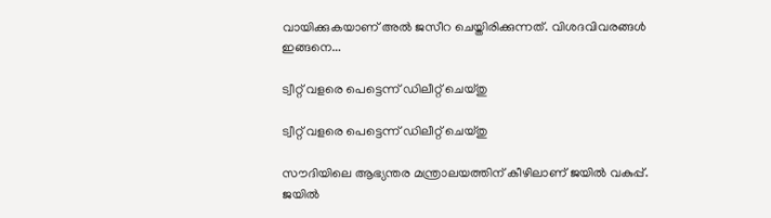വായിക്കുകയാണ് അല്‍ ജസീറ ചെയ്തിരിക്കുന്നത്. വിശദവിവരങ്ങള്‍ ഇങ്ങനെ...

ട്വീറ്റ് വളരെ പെട്ടെന്ന് ഡിലീറ്റ് ചെയ്തു

ട്വീറ്റ് വളരെ പെട്ടെന്ന് ഡിലീറ്റ് ചെയ്തു

സൗദിയിലെ ആഭ്യന്തര മന്ത്രാലയത്തിന് കീഴിലാണ് ജയില്‍ വകുപ്പ്. ജയില്‍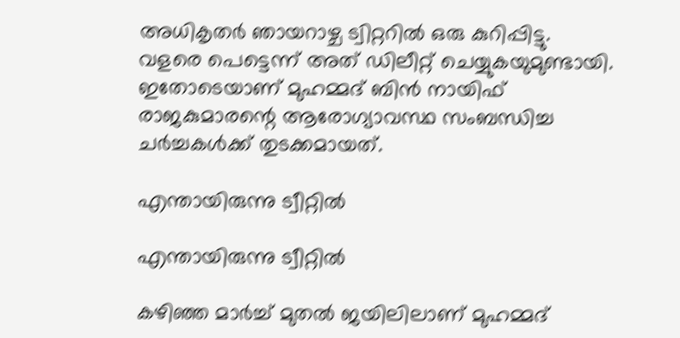അധികൃതര്‍ ഞായറാഴ്ച ട്വിറ്ററില്‍ ഒരു കുറിപ്പിട്ടു. വളരെ പെട്ടെന്ന് അത് ഡിലീറ്റ് ചെയ്യുകയുമുണ്ടായി. ഇതോടെയാണ് മുഹമ്മദ് ബിന്‍ നായിഫ് രാജകുമാരന്റെ ആരോഗ്യാവസ്ഥ സംബന്ധിച്ച ചര്‍ച്ചകള്‍ക്ക് തുടക്കമായത്.

എന്തായിരുന്നു ട്വീറ്റില്‍

എന്തായിരുന്നു ട്വീറ്റില്‍

കഴിഞ്ഞ മാര്‍ച്ച് മുതല്‍ ജയിലിലാണ് മുഹമ്മദ്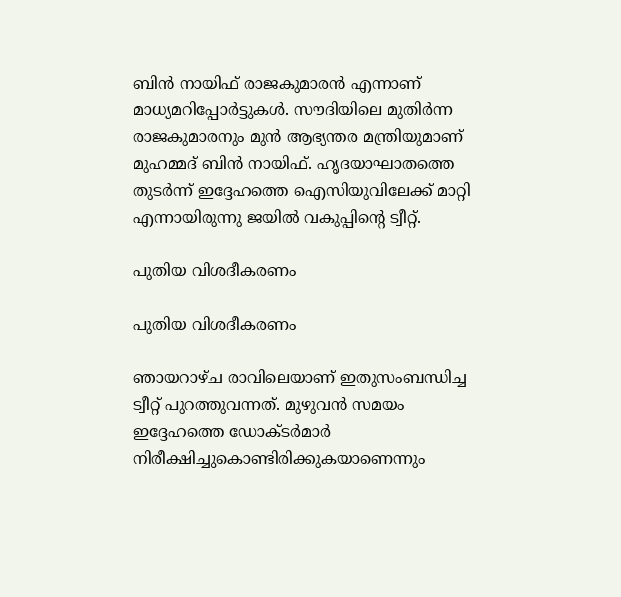ബിന്‍ നായിഫ് രാജകുമാരന്‍ എന്നാണ് മാധ്യമറിപ്പോര്‍ട്ടുകള്‍. സൗദിയിലെ മുതിര്‍ന്ന രാജകുമാരനും മുന്‍ ആഭ്യന്തര മന്ത്രിയുമാണ് മുഹമ്മദ് ബിന്‍ നായിഫ്. ഹൃദയാഘാതത്തെ തുടര്‍ന്ന് ഇദ്ദേഹത്തെ ഐസിയുവിലേക്ക് മാറ്റി എന്നായിരുന്നു ജയില്‍ വകുപ്പിന്റെ ട്വീറ്റ്.

പുതിയ വിശദീകരണം

പുതിയ വിശദീകരണം

ഞായറാഴ്ച രാവിലെയാണ് ഇതുസംബന്ധിച്ച ട്വീറ്റ് പുറത്തുവന്നത്. മുഴുവന്‍ സമയം ഇദ്ദേഹത്തെ ഡോക്ടര്‍മാര്‍ നിരീക്ഷിച്ചുകൊണ്ടിരിക്കുകയാണെന്നും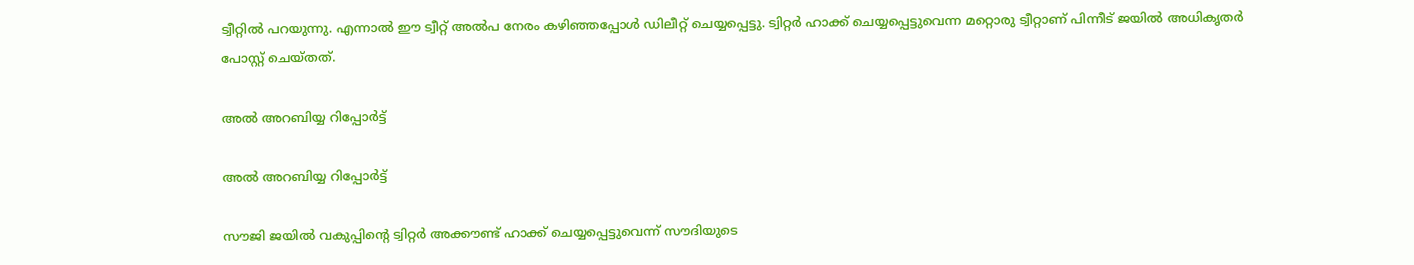ട്വീറ്റില്‍ പറയുന്നു. എന്നാല്‍ ഈ ട്വീറ്റ് അല്‍പ നേരം കഴിഞ്ഞപ്പോള്‍ ഡിലീറ്റ് ചെയ്യപ്പെട്ടു. ട്വിറ്റര്‍ ഹാക്ക് ചെയ്യപ്പെട്ടുവെന്ന മറ്റൊരു ട്വീറ്റാണ് പിന്നീട് ജയില്‍ അധികൃതര്‍ പോസ്റ്റ് ചെയ്തത്.

അല്‍ അറബിയ്യ റിപ്പോര്‍ട്ട്

അല്‍ അറബിയ്യ റിപ്പോര്‍ട്ട്

സൗജി ജയില്‍ വകുപ്പിന്റെ ട്വിറ്റര്‍ അക്കൗണ്ട് ഹാക്ക് ചെയ്യപ്പെട്ടുവെന്ന് സൗദിയുടെ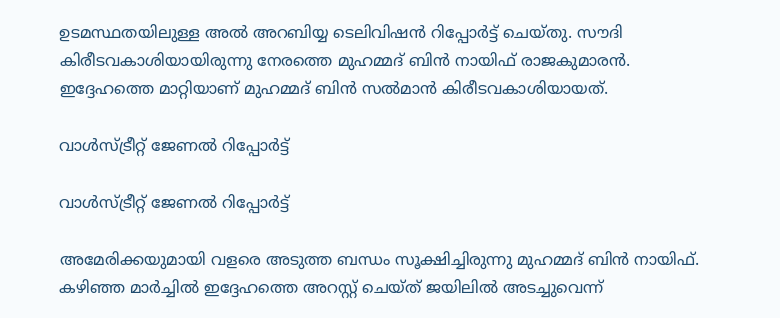ഉടമസ്ഥതയിലുള്ള അല്‍ അറബിയ്യ ടെലിവിഷന്‍ റിപ്പോര്‍ട്ട് ചെയ്തു. സൗദി കിരീടവകാശിയായിരുന്നു നേരത്തെ മുഹമ്മദ് ബിന്‍ നായിഫ് രാജകുമാരന്‍. ഇദ്ദേഹത്തെ മാറ്റിയാണ് മുഹമ്മദ് ബിന്‍ സല്‍മാന്‍ കിരീടവകാശിയായത്.

വാള്‍സ്ട്രീറ്റ് ജേണല്‍ റിപ്പോര്‍ട്ട്

വാള്‍സ്ട്രീറ്റ് ജേണല്‍ റിപ്പോര്‍ട്ട്

അമേരിക്കയുമായി വളരെ അടുത്ത ബന്ധം സൂക്ഷിച്ചിരുന്നു മുഹമ്മദ് ബിന്‍ നായിഫ്. കഴിഞ്ഞ മാര്‍ച്ചില്‍ ഇദ്ദേഹത്തെ അറസ്റ്റ് ചെയ്ത് ജയിലില്‍ അടച്ചുവെന്ന്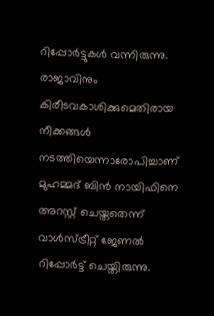റിപ്പോര്‍ട്ടുകള്‍ വന്നിരുന്നു. രാജാവിനും കിരീടവകാശിക്കുമെതിരായ നീക്കങ്ങള്‍ നടത്തിയെന്നാരോപിച്ചാണ് മുഹമ്മദ് ബിന്‍ നായിഫിനെ അറസ്റ്റ് ചെയ്തതെന്ന് വാള്‍സ്ട്രീറ്റ് ജേണല്‍ റിപ്പോര്‍ട്ട് ചെയ്തിരുന്നു.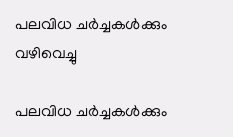പലവിധ ചര്‍ച്ചകള്‍ക്കും വഴിവെച്ചു

പലവിധ ചര്‍ച്ചകള്‍ക്കും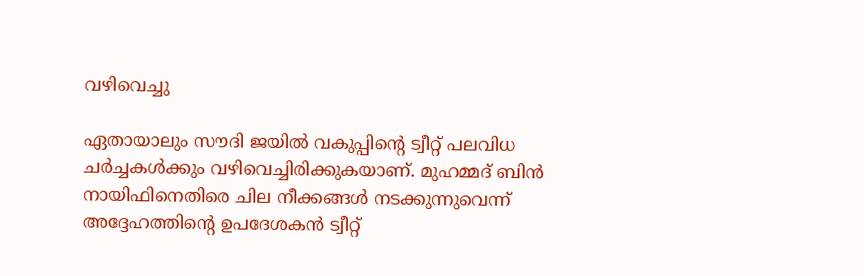വഴിവെച്ചു

ഏതായാലും സൗദി ജയില്‍ വകുപ്പിന്റെ ട്വീറ്റ് പലവിധ ചര്‍ച്ചകള്‍ക്കും വഴിവെച്ചിരിക്കുകയാണ്. മുഹമ്മദ് ബിന്‍ നായിഫിനെതിരെ ചില നീക്കങ്ങള്‍ നടക്കുന്നുവെന്ന് അദ്ദേഹത്തിന്റെ ഉപദേശകന്‍ ട്വീറ്റ്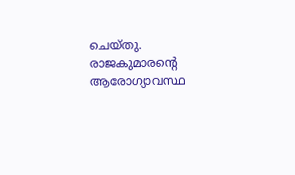ചെയ്തു. രാജകുമാരന്റെ ആരോഗ്യാവസ്ഥ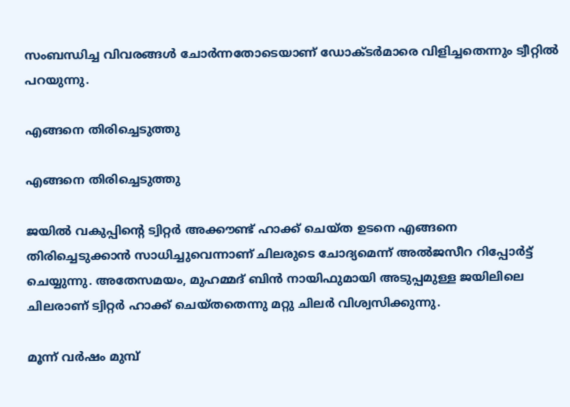സംബന്ധിച്ച വിവരങ്ങള്‍ ചോര്‍ന്നതോടെയാണ് ഡോക്ടര്‍മാരെ വിളിച്ചതെന്നും ട്വീറ്റില്‍ പറയുന്നു.

എങ്ങനെ തിരിച്ചെടുത്തു

എങ്ങനെ തിരിച്ചെടുത്തു

ജയില്‍ വകുപ്പിന്റെ ട്വിറ്റര്‍ അക്കൗണ്ട് ഹാക്ക് ചെയ്ത ഉടനെ എങ്ങനെ തിരിച്ചെടുക്കാന്‍ സാധിച്ചുവെന്നാണ് ചിലരുടെ ചോദ്യമെന്ന് അല്‍ജസീറ റിപ്പോര്‍ട്ട് ചെയ്യുന്നു. അതേസമയം, മുഹമ്മദ് ബിന്‍ നായിഫുമായി അടുപ്പമുള്ള ജയിലിലെ ചിലരാണ് ട്വിറ്റര്‍ ഹാക്ക് ചെയ്തതെന്നു മറ്റു ചിലര്‍ വിശ്വസിക്കുന്നു.

മൂന്ന് വര്‍ഷം മുമ്പ്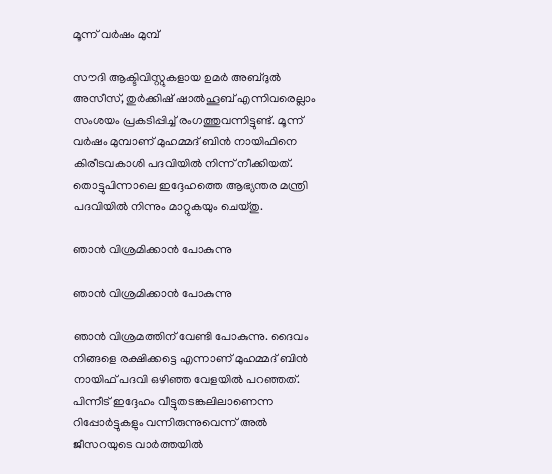മൂന്ന് വര്‍ഷം മുമ്പ്

സൗദി ആക്ടിവിസ്റ്റുകളായ ഉമര്‍ അബ്ദുല്‍ അസീസ്, തുര്‍ക്കിഷ് ഷാല്‍ഹൂബ് എന്നിവരെല്ലാം സംശയം പ്രകടിപ്പിച്ച് രംഗത്തുവന്നിട്ടുണ്ട്. മൂന്ന് വര്‍ഷം മുമ്പാണ് മുഹമ്മദ് ബിന്‍ നായിഫിനെ കിരീടവകാശി പദവിയില്‍ നിന്ന് നീക്കിയത്. തൊട്ടുപിന്നാലെ ഇദ്ദേഹത്തെ ആഭ്യന്തര മന്ത്രി പദവിയില്‍ നിന്നും മാറ്റുകയും ചെയ്തു.

ഞാന്‍ വിശ്രമിക്കാന്‍ പോകുന്നു

ഞാന്‍ വിശ്രമിക്കാന്‍ പോകുന്നു

ഞാന്‍ വിശ്രമത്തിന് വേണ്ടി പോകുന്നു. ദൈവം നിങ്ങളെ രക്ഷിക്കട്ടെ എന്നാണ് മുഹമ്മദ് ബിന്‍ നായിഫ് പദവി ഒഴിഞ്ഞ വേളയില്‍ പറഞ്ഞത്. പിന്നീട് ഇദ്ദേഹം വീട്ടുതടങ്കലിലാണെന്ന റിപ്പോര്‍ട്ടുകളും വന്നിരുന്നുവെന്ന് അല്‍ ജീസറയുടെ വാര്‍ത്തയില്‍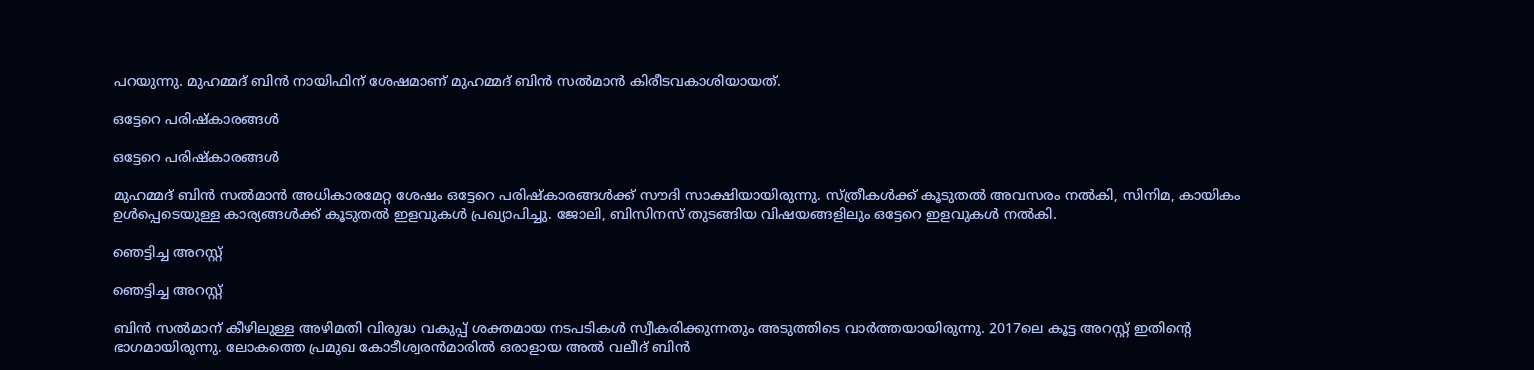പറയുന്നു. മുഹമ്മദ് ബിന്‍ നായിഫിന് ശേഷമാണ് മുഹമ്മദ് ബിന്‍ സല്‍മാന്‍ കിരീടവകാശിയായത്.

ഒട്ടേറെ പരിഷ്‌കാരങ്ങള്‍

ഒട്ടേറെ പരിഷ്‌കാരങ്ങള്‍

മുഹമ്മദ് ബിന്‍ സല്‍മാന്‍ അധികാരമേറ്റ ശേഷം ഒട്ടേറെ പരിഷ്‌കാരങ്ങള്‍ക്ക് സൗദി സാക്ഷിയായിരുന്നു. സ്ത്രീകള്‍ക്ക് കൂടുതല്‍ അവസരം നല്‍കി, സിനിമ, കായികം ഉള്‍പ്പെടെയുള്ള കാര്യങ്ങള്‍ക്ക് കൂടുതല്‍ ഇളവുകള്‍ പ്രഖ്യാപിച്ചു. ജോലി, ബിസിനസ് തുടങ്ങിയ വിഷയങ്ങളിലും ഒട്ടേറെ ഇളവുകള്‍ നല്‍കി.

ഞെട്ടിച്ച അറസ്റ്റ്

ഞെട്ടിച്ച അറസ്റ്റ്

ബിന്‍ സല്‍മാന് കീഴിലുള്ള അഴിമതി വിരുദ്ധ വകുപ്പ് ശക്തമായ നടപടികള്‍ സ്വീകരിക്കുന്നതും അടുത്തിടെ വാര്‍ത്തയായിരുന്നു. 2017ലെ കൂട്ട അറസ്റ്റ് ഇതിന്റെ ഭാഗമായിരുന്നു. ലോകത്തെ പ്രമുഖ കോടീശ്വരന്‍മാരില്‍ ഒരാളായ അല്‍ വലീദ് ബിന്‍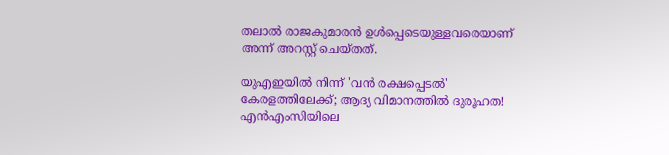തലാല്‍ രാജകുമാരന്‍ ഉള്‍പ്പെടെയുള്ളവരെയാണ് അന്ന് അറസ്റ്റ് ചെയ്തത്.

യുഎഇയില്‍ നിന്ന് 'വന്‍ രക്ഷപ്പെടല്‍' കേരളത്തിലേക്ക്; ആദ്യ വിമാനത്തില്‍ ദുരൂഹത! എന്‍എംസിയിലെ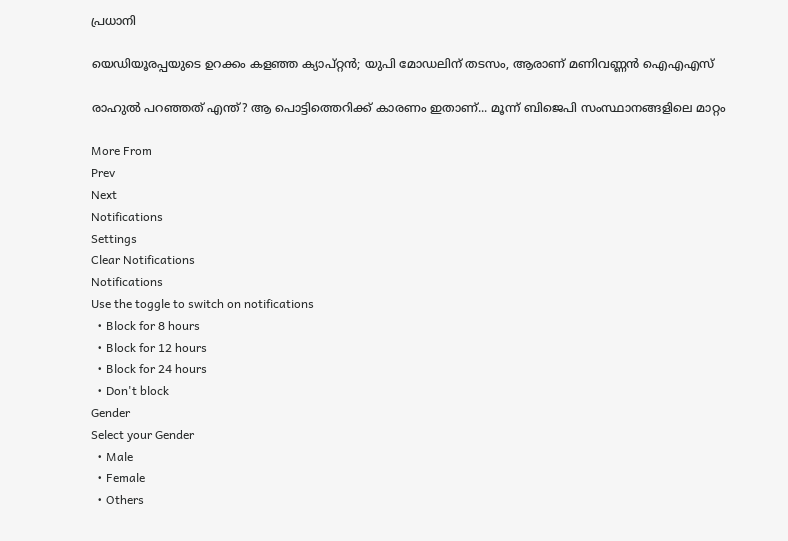പ്രധാനി

യെഡിയൂരപ്പയുടെ ഉറക്കം കളഞ്ഞ ക്യാപ്റ്റന്‍; യുപി മോഡലിന് തടസം, ആരാണ് മണിവണ്ണന്‍ ഐഎഎസ്

രാഹുല്‍ പറഞ്ഞത് എന്ത്? ആ പൊട്ടിത്തെറിക്ക് കാരണം ഇതാണ്... മൂന്ന് ബിജെപി സംസ്ഥാനങ്ങളിലെ മാറ്റം

More From
Prev
Next
Notifications
Settings
Clear Notifications
Notifications
Use the toggle to switch on notifications
  • Block for 8 hours
  • Block for 12 hours
  • Block for 24 hours
  • Don't block
Gender
Select your Gender
  • Male
  • Female
  • Others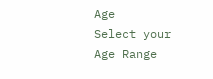Age
Select your Age Range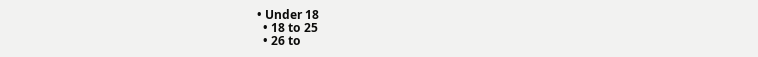• Under 18
  • 18 to 25
  • 26 to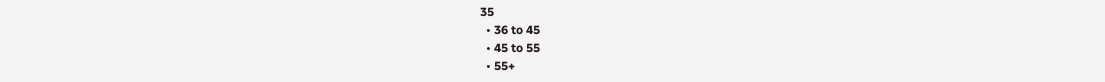35
  • 36 to 45
  • 45 to 55
  • 55+